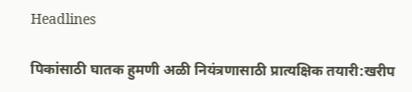Headlines

पिकांसाठी घातक हुमणी अळी नियंत्रणासाठी प्रात्यक्षिक तयारी:खरीप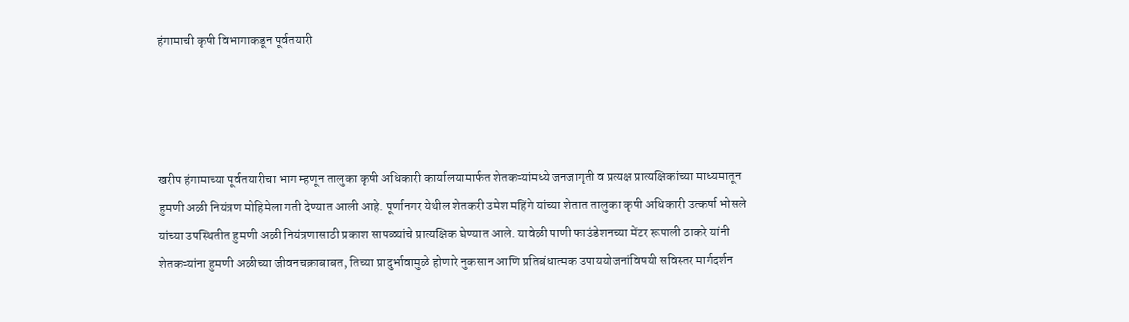हंगामाची कृषी विभागाकडून पूर्वतयारी




खरीप हंगामाच्या पूर्वतयारीचा भाग म्हणून तालुका कृषी अधिकारी कार्यालयामार्फत शेतकऱ्यांमध्ये जनजागृती व प्रत्यक्ष प्रात्यक्षिकांच्या माध्यमातून हुमणी अळी नियंत्रण मोहिमेला गती देण्यात आली आहे. पूर्णानगर येथील शेतकरी उमेश महिंगे यांच्या शेतात तालुका कृषी अधिकारी उत्कर्षा भोसले यांच्या उपस्थितीत हुमणी अळी नियंत्रणासाठी प्रकाश सापळ्यांचे प्रात्यक्षिक घेण्यात आले. यावेळी पाणी फाउंडेशनच्या मेंटर रूपाली ठाकरे यांनी शेतकऱ्यांना हुमणी अळीच्या जीवनचक्राबाबत, तिच्या प्रादुर्भावामुळे होणारे नुकसान आणि प्रतिबंधात्मक उपाययोजनांविषयी सविस्तर मार्गदर्शन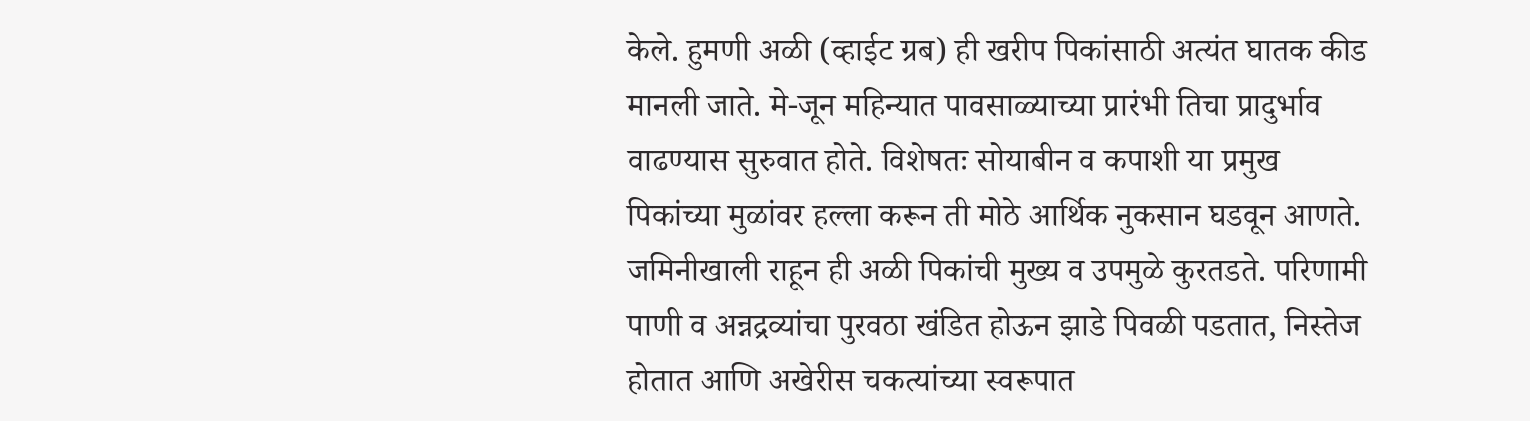केले. हुमणी अळी (व्हाईट ग्रब) ही खरीप पिकांसाठी अत्यंत घातक कीड मानली जाते. मे-जून महिन्यात पावसाळ्याच्या प्रारंभी तिचा प्रादुर्भाव वाढण्यास सुरुवात होते. विशेषतः सोयाबीन व कपाशी या प्रमुख पिकांच्या मुळांवर हल्ला करून ती मोठे आर्थिक नुकसान घडवून आणते. जमिनीखाली राहून ही अळी पिकांची मुख्य व उपमुळे कुरतडते. परिणामी पाणी व अन्नद्रव्यांचा पुरवठा खंडित होऊन झाडे पिवळी पडतात, निस्तेज होतात आणि अखेरीस चकत्यांच्या स्वरूपात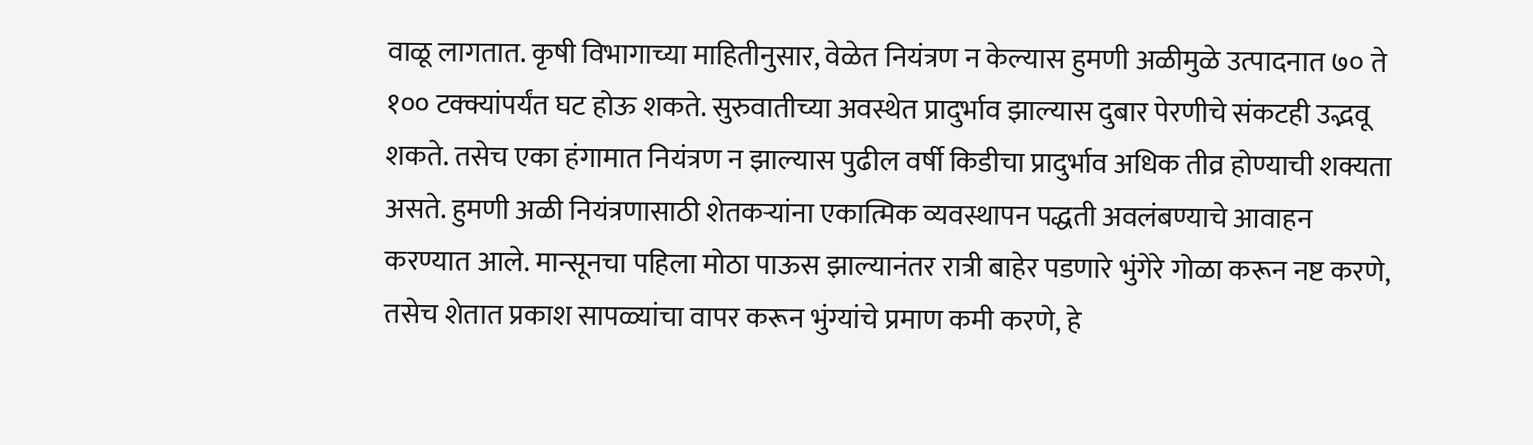वाळू लागतात. कृषी विभागाच्या माहितीनुसार, वेळेत नियंत्रण न केल्यास हुमणी अळीमुळे उत्पादनात ७० ते १०० टक्क्यांपर्यंत घट होऊ शकते. सुरुवातीच्या अवस्थेत प्रादुर्भाव झाल्यास दुबार पेरणीचे संकटही उद्भवू शकते. तसेच एका हंगामात नियंत्रण न झाल्यास पुढील वर्षी किडीचा प्रादुर्भाव अधिक तीव्र होण्याची शक्यता असते. हुमणी अळी नियंत्रणासाठी शेतकऱ्यांना एकात्मिक व्यवस्थापन पद्धती अवलंबण्याचे आवाहन करण्यात आले. मान्सूनचा पहिला मोठा पाऊस झाल्यानंतर रात्री बाहेर पडणारे भुंगेरे गोळा करून नष्ट करणे, तसेच शेतात प्रकाश सापळ्यांचा वापर करून भुंग्यांचे प्रमाण कमी करणे, हे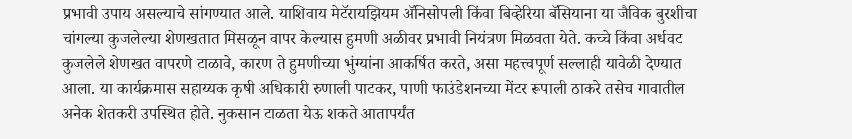प्रभावी उपाय असल्याचे सांगण्यात आले. याशिवाय मेटॅरायझियम ॲनिसोपली किंवा बिव्हेरिया बॅसियाना या जैविक बुरशीचा चांगल्या कुजलेल्या शेणखतात मिसळून वापर केल्यास हुमणी अळीवर प्रभावी नियंत्रण मिळवता येते. कच्चे किंवा अर्धवट कुजलेले शेणखत वापरणे टाळावे, कारण ते हुमणीच्या भुंग्यांना आकर्षित करते, असा महत्त्वपूर्ण सल्लाही यावेळी देण्यात आला. या कार्यक्रमास सहाय्यक कृषी अधिकारी रुणाली पाटकर, पाणी फाउंडेशनच्या मेंटर रूपाली ठाकरे तसेच गावातील अनेक शेतकरी उपस्थित होते. नुकसान टाळता येऊ शकते आतापर्यंत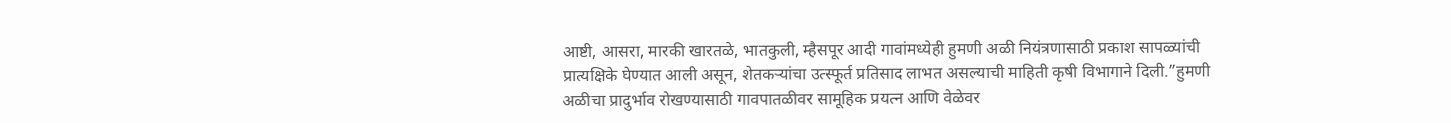आष्टी, आसरा, मारकी खारतळे, भातकुली, म्हैसपूर आदी गावांमध्येही हुमणी अळी नियंत्रणासाठी प्रकाश सापळ्यांची प्रात्यक्षिके घेण्यात आली असून, शेतकऱ्यांचा उत्स्फूर्त प्रतिसाद लाभत असल्याची माहिती कृषी विभागाने दिली.”हुमणी अळीचा प्रादुर्भाव रोखण्यासाठी गावपातळीवर सामूहिक प्रयत्न आणि वेळेवर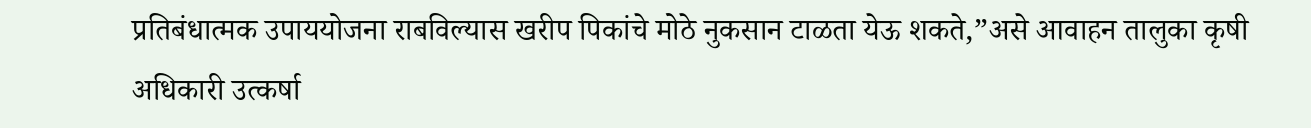प्रतिबंधात्मक उपाययोजना राबविल्यास खरीप पिकांचे मोठे नुकसान टाळता येऊ शकते,”असे आवाहन तालुका कृषी अधिकारी उत्कर्षा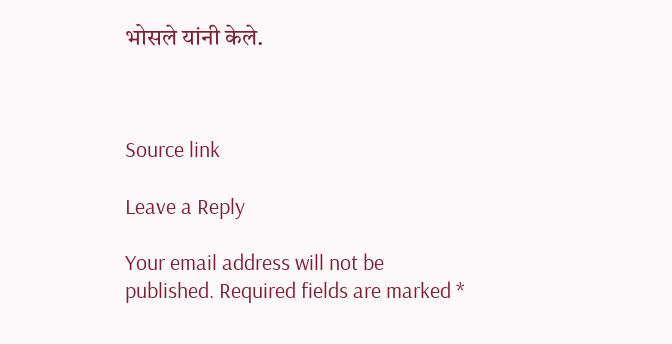भोसले यांनी केले.



Source link

Leave a Reply

Your email address will not be published. Required fields are marked *